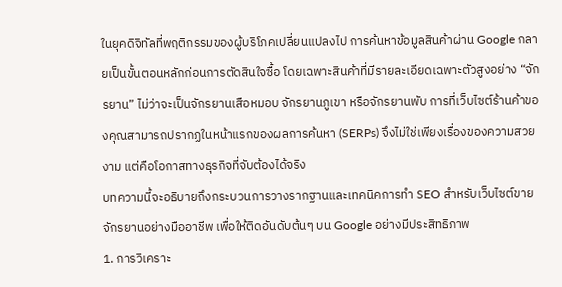ในยุคดิจิทัลที่พฤติกรรมของผู้บริโภคเปลี่ยนแปลงไป การค้นหาข้อมูลสินค้าผ่าน Google กลายเป็นขั้นตอนหลักก่อนการตัดสินใจซื้อ โดยเฉพาะสินค้าที่มีรายละเอียดเฉพาะตัวสูงอย่าง “จักรยาน” ไม่ว่าจะเป็นจักรยานเสือหมอบ จักรยานภูเขา หรือจักรยานพับ การที่เว็บไซต์ร้านค้าของคุณสามารถปรากฏในหน้าแรกของผลการค้นหา (SERPs) จึงไม่ใช่เพียงเรื่องของความสวยงาม แต่คือโอกาสทางธุรกิจที่จับต้องได้จริง
บทความนี้จะอธิบายถึงกระบวนการวางรากฐานและเทคนิคการทำ SEO สำหรับเว็บไซต์ขายจักรยานอย่างมืออาชีพ เพื่อให้ติดอันดับต้นๆ บน Google อย่างมีประสิทธิภาพ
1. การวิเคราะ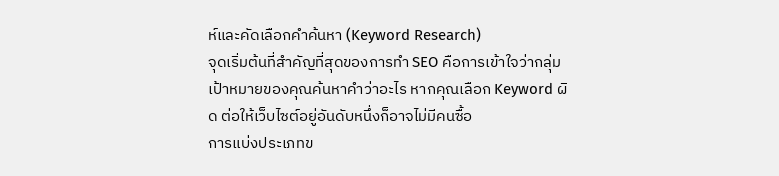ห์และคัดเลือกคำค้นหา (Keyword Research)
จุดเริ่มต้นที่สำคัญที่สุดของการทำ SEO คือการเข้าใจว่ากลุ่มเป้าหมายของคุณค้นหาคำว่าอะไร หากคุณเลือก Keyword ผิด ต่อให้เว็บไซต์อยู่อันดับหนึ่งก็อาจไม่มีคนซื้อ
การแบ่งประเภทข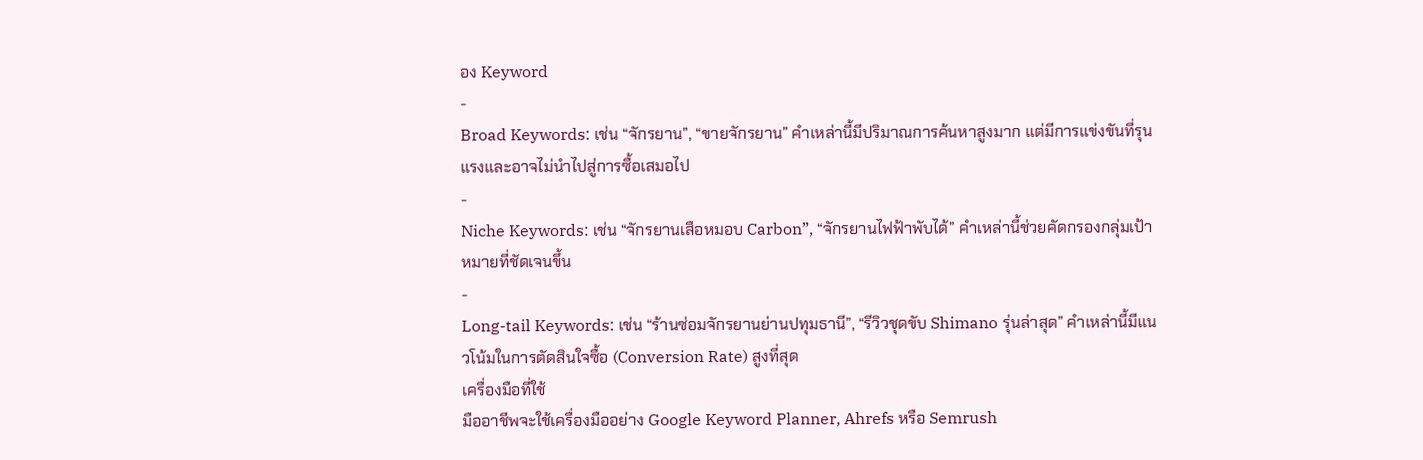อง Keyword
-
Broad Keywords: เช่น “จักรยาน”, “ขายจักรยาน” คำเหล่านี้มีปริมาณการค้นหาสูงมาก แต่มีการแข่งขันที่รุนแรงและอาจไม่นำไปสู่การซื้อเสมอไป
-
Niche Keywords: เช่น “จักรยานเสือหมอบ Carbon”, “จักรยานไฟฟ้าพับได้” คำเหล่านี้ช่วยคัดกรองกลุ่มเป้าหมายที่ชัดเจนขึ้น
-
Long-tail Keywords: เช่น “ร้านซ่อมจักรยานย่านปทุมธานี”, “รีวิวชุดขับ Shimano รุ่นล่าสุด” คำเหล่านี้มีแนวโน้มในการตัดสินใจซื้อ (Conversion Rate) สูงที่สุด
เครื่องมือที่ใช้
มืออาชีพจะใช้เครื่องมืออย่าง Google Keyword Planner, Ahrefs หรือ Semrush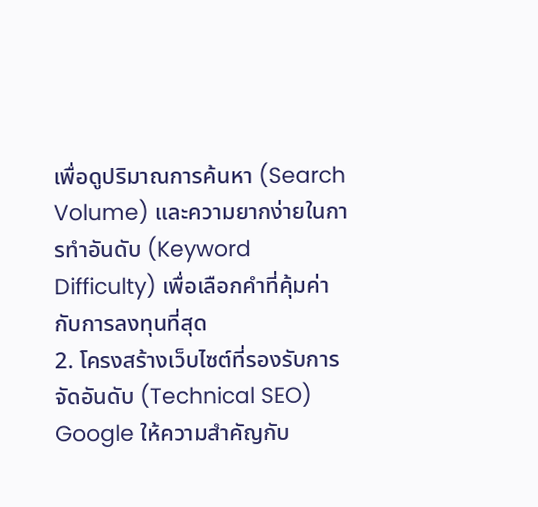เพื่อดูปริมาณการค้นหา (Search Volume) และความยากง่ายในการทำอันดับ (Keyword Difficulty) เพื่อเลือกคำที่คุ้มค่ากับการลงทุนที่สุด
2. โครงสร้างเว็บไซต์ที่รองรับการจัดอันดับ (Technical SEO)
Google ให้ความสำคัญกับ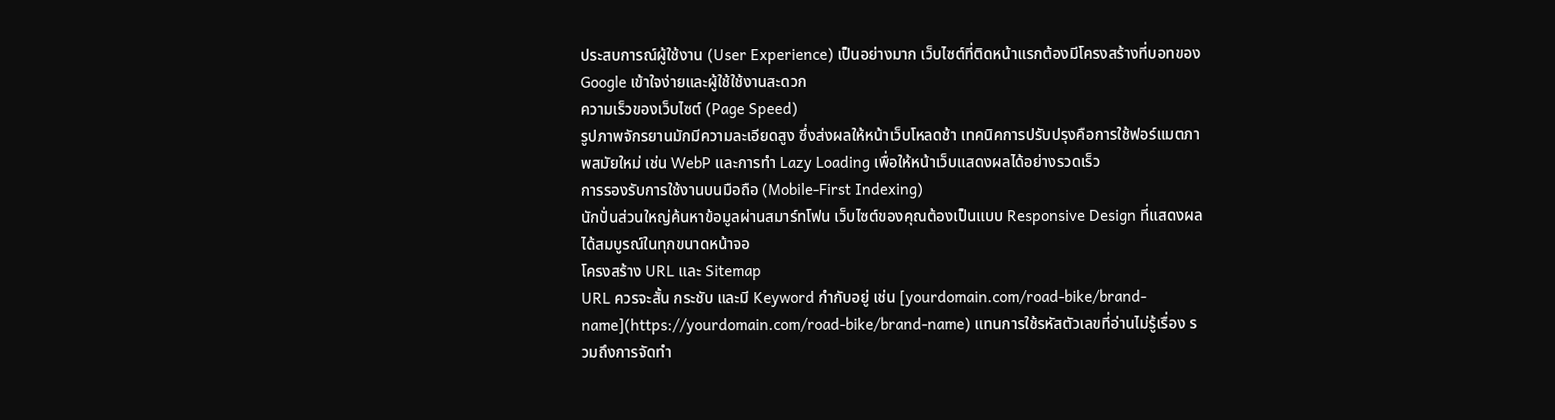ประสบการณ์ผู้ใช้งาน (User Experience) เป็นอย่างมาก เว็บไซต์ที่ติดหน้าแรกต้องมีโครงสร้างที่บอทของ Google เข้าใจง่ายและผู้ใช้ใช้งานสะดวก
ความเร็วของเว็บไซต์ (Page Speed)
รูปภาพจักรยานมักมีความละเอียดสูง ซึ่งส่งผลให้หน้าเว็บโหลดช้า เทคนิคการปรับปรุงคือการใช้ฟอร์แมตภาพสมัยใหม่ เช่น WebP และการทำ Lazy Loading เพื่อให้หน้าเว็บแสดงผลได้อย่างรวดเร็ว
การรองรับการใช้งานบนมือถือ (Mobile-First Indexing)
นักปั่นส่วนใหญ่ค้นหาข้อมูลผ่านสมาร์ทโฟน เว็บไซต์ของคุณต้องเป็นแบบ Responsive Design ที่แสดงผลได้สมบูรณ์ในทุกขนาดหน้าจอ
โครงสร้าง URL และ Sitemap
URL ควรจะสั้น กระชับ และมี Keyword กำกับอยู่ เช่น [yourdomain.com/road-bike/brand-name](https://yourdomain.com/road-bike/brand-name) แทนการใช้รหัสตัวเลขที่อ่านไม่รู้เรื่อง รวมถึงการจัดทำ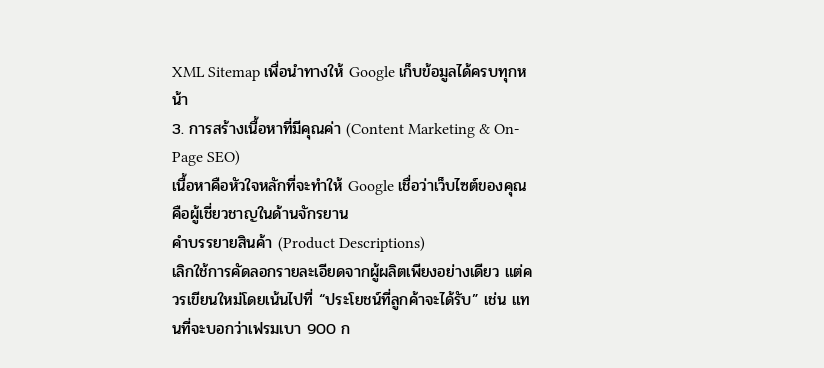XML Sitemap เพื่อนำทางให้ Google เก็บข้อมูลได้ครบทุกหน้า
3. การสร้างเนื้อหาที่มีคุณค่า (Content Marketing & On-Page SEO)
เนื้อหาคือหัวใจหลักที่จะทำให้ Google เชื่อว่าเว็บไซต์ของคุณคือผู้เชี่ยวชาญในด้านจักรยาน
คำบรรยายสินค้า (Product Descriptions)
เลิกใช้การคัดลอกรายละเอียดจากผู้ผลิตเพียงอย่างเดียว แต่ควรเขียนใหม่โดยเน้นไปที่ “ประโยชน์ที่ลูกค้าจะได้รับ” เช่น แทนที่จะบอกว่าเฟรมเบา 900 ก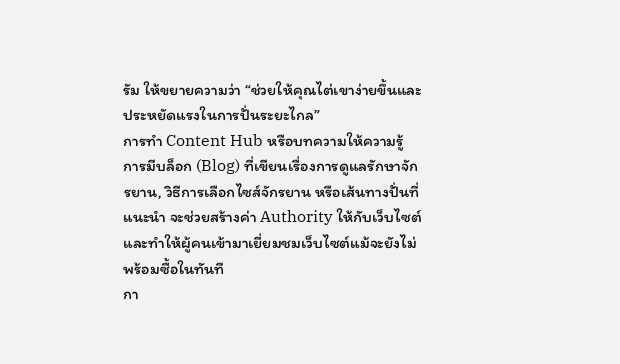รัม ให้ขยายความว่า “ช่วยให้คุณไต่เขาง่ายขึ้นและประหยัดแรงในการปั่นระยะไกล”
การทำ Content Hub หรือบทความให้ความรู้
การมีบล็อก (Blog) ที่เขียนเรื่องการดูแลรักษาจักรยาน, วิธีการเลือกไซส์จักรยาน หรือเส้นทางปั่นที่แนะนำ จะช่วยสร้างค่า Authority ให้กับเว็บไซต์ และทำให้ผู้คนเข้ามาเยี่ยมชมเว็บไซต์แม้จะยังไม่พร้อมซื้อในทันที
กา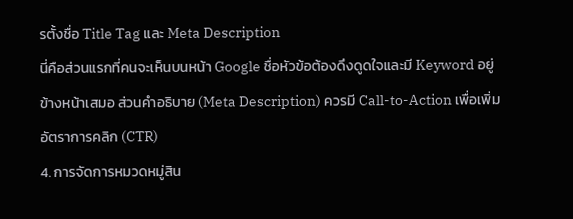รตั้งชื่อ Title Tag และ Meta Description
นี่คือส่วนแรกที่คนจะเห็นบนหน้า Google ชื่อหัวข้อต้องดึงดูดใจและมี Keyword อยู่ข้างหน้าเสมอ ส่วนคำอธิบาย (Meta Description) ควรมี Call-to-Action เพื่อเพิ่มอัตราการคลิก (CTR)
4. การจัดการหมวดหมู่สิน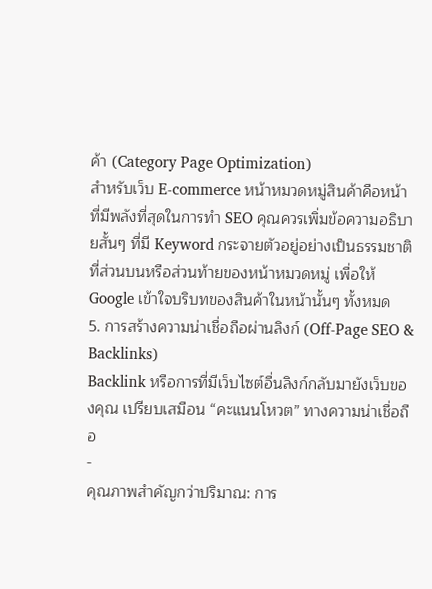ค้า (Category Page Optimization)
สำหรับเว็บ E-commerce หน้าหมวดหมู่สินค้าคือหน้าที่มีพลังที่สุดในการทำ SEO คุณควรเพิ่มข้อความอธิบายสั้นๆ ที่มี Keyword กระจายตัวอยู่อย่างเป็นธรรมชาติที่ส่วนบนหรือส่วนท้ายของหน้าหมวดหมู่ เพื่อให้ Google เข้าใจบริบทของสินค้าในหน้านั้นๆ ทั้งหมด
5. การสร้างความน่าเชื่อถือผ่านลิงก์ (Off-Page SEO & Backlinks)
Backlink หรือการที่มีเว็บไซต์อื่นลิงก์กลับมายังเว็บของคุณ เปรียบเสมือน “คะแนนโหวต” ทางความน่าเชื่อถือ
-
คุณภาพสำคัญกว่าปริมาณ: การ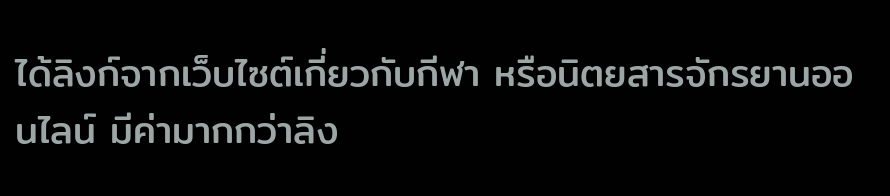ได้ลิงก์จากเว็บไซต์เกี่ยวกับกีฬา หรือนิตยสารจักรยานออนไลน์ มีค่ามากกว่าลิง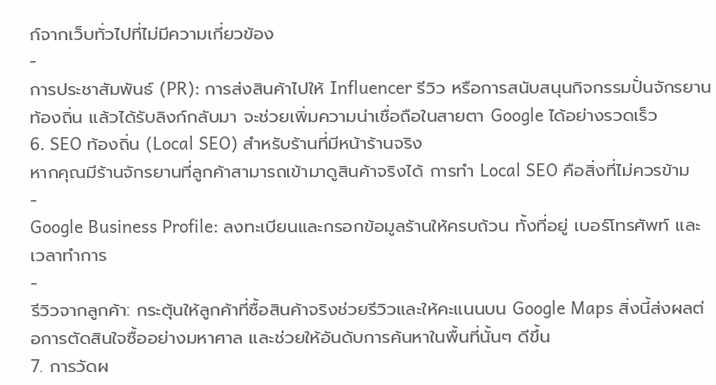ก์จากเว็บทั่วไปที่ไม่มีความเกี่ยวข้อง
-
การประชาสัมพันธ์ (PR): การส่งสินค้าไปให้ Influencer รีวิว หรือการสนับสนุนกิจกรรมปั่นจักรยานท้องถิ่น แล้วได้รับลิงก์กลับมา จะช่วยเพิ่มความน่าเชื่อถือในสายตา Google ได้อย่างรวดเร็ว
6. SEO ท้องถิ่น (Local SEO) สำหรับร้านที่มีหน้าร้านจริง
หากคุณมีร้านจักรยานที่ลูกค้าสามารถเข้ามาดูสินค้าจริงได้ การทำ Local SEO คือสิ่งที่ไม่ควรข้าม
-
Google Business Profile: ลงทะเบียนและกรอกข้อมูลร้านให้ครบถ้วน ทั้งที่อยู่ เบอร์โทรศัพท์ และเวลาทำการ
-
รีวิวจากลูกค้า: กระตุ้นให้ลูกค้าที่ซื้อสินค้าจริงช่วยรีวิวและให้คะแนนบน Google Maps สิ่งนี้ส่งผลต่อการตัดสินใจซื้ออย่างมหาศาล และช่วยให้อันดับการค้นหาในพื้นที่นั้นๆ ดีขึ้น
7. การวัดผ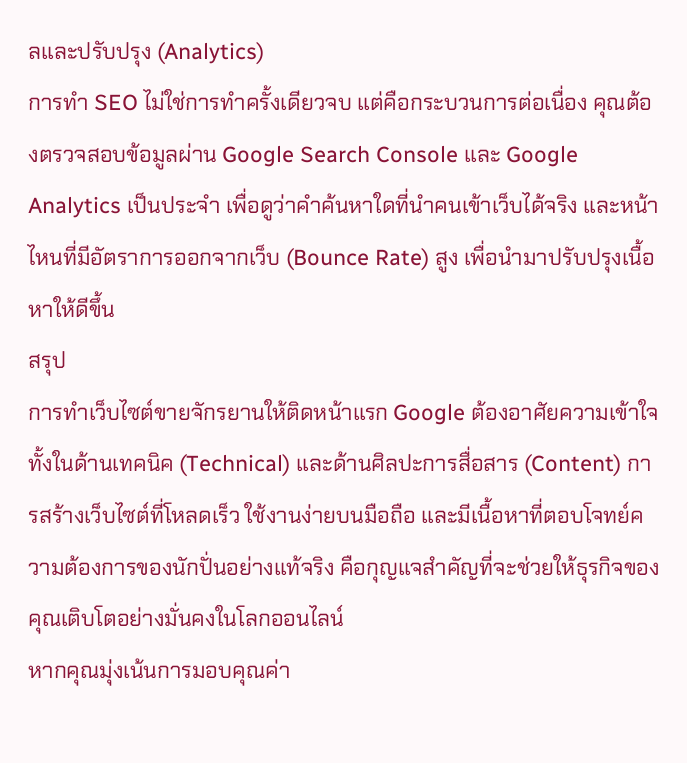ลและปรับปรุง (Analytics)
การทำ SEO ไม่ใช่การทำครั้งเดียวจบ แต่คือกระบวนการต่อเนื่อง คุณต้องตรวจสอบข้อมูลผ่าน Google Search Console และ Google Analytics เป็นประจำ เพื่อดูว่าคำค้นหาใดที่นำคนเข้าเว็บได้จริง และหน้าไหนที่มีอัตราการออกจากเว็บ (Bounce Rate) สูง เพื่อนำมาปรับปรุงเนื้อหาให้ดีขึ้น
สรุป
การทำเว็บไซต์ขายจักรยานให้ติดหน้าแรก Google ต้องอาศัยความเข้าใจทั้งในด้านเทคนิค (Technical) และด้านศิลปะการสื่อสาร (Content) การสร้างเว็บไซต์ที่โหลดเร็ว ใช้งานง่ายบนมือถือ และมีเนื้อหาที่ตอบโจทย์ความต้องการของนักปั่นอย่างแท้จริง คือกุญแจสำคัญที่จะช่วยให้ธุรกิจของคุณเติบโตอย่างมั่นคงในโลกออนไลน์
หากคุณมุ่งเน้นการมอบคุณค่า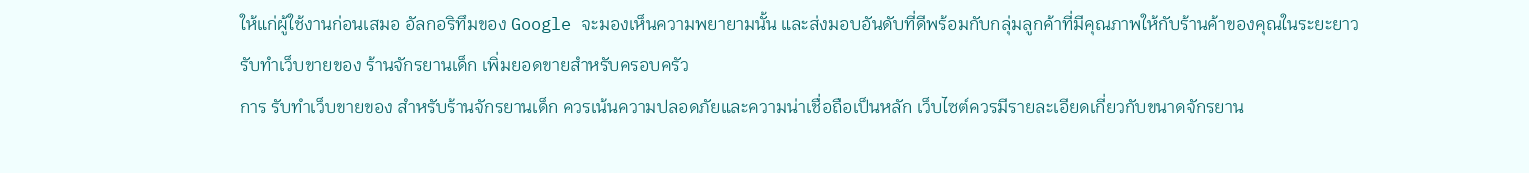ให้แก่ผู้ใช้งานก่อนเสมอ อัลกอริทึมของ Google จะมองเห็นความพยายามนั้น และส่งมอบอันดับที่ดีพร้อมกับกลุ่มลูกค้าที่มีคุณภาพให้กับร้านค้าของคุณในระยะยาว
รับทำเว็บขายของ ร้านจักรยานเด็ก เพิ่มยอดขายสำหรับครอบครัว
การ รับทำเว็บขายของ สำหรับร้านจักรยานเด็ก ควรเน้นความปลอดภัยและความน่าเชื่อถือเป็นหลัก เว็บไซต์ควรมีรายละเอียดเกี่ยวกับขนาดจักรยาน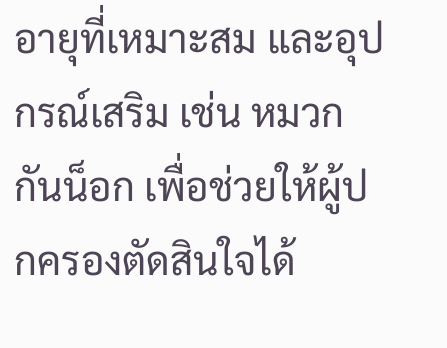อายุที่เหมาะสม และอุปกรณ์เสริม เช่น หมวกกันน็อก เพื่อช่วยให้ผู้ปกครองตัดสินใจได้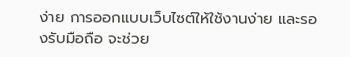ง่าย การออกแบบเว็บไซต์ให้ใช้งานง่าย และรองรับมือถือ จะช่วย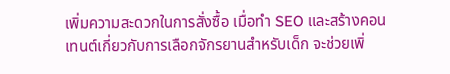เพิ่มความสะดวกในการสั่งซื้อ เมื่อทำ SEO และสร้างคอนเทนต์เกี่ยวกับการเลือกจักรยานสำหรับเด็ก จะช่วยเพิ่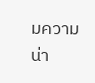มความน่า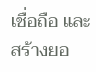เชื่อถือ และสร้างยอ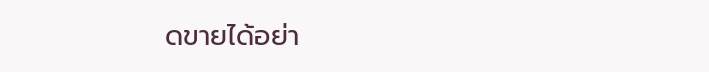ดขายได้อย่า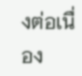งต่อเนื่อง